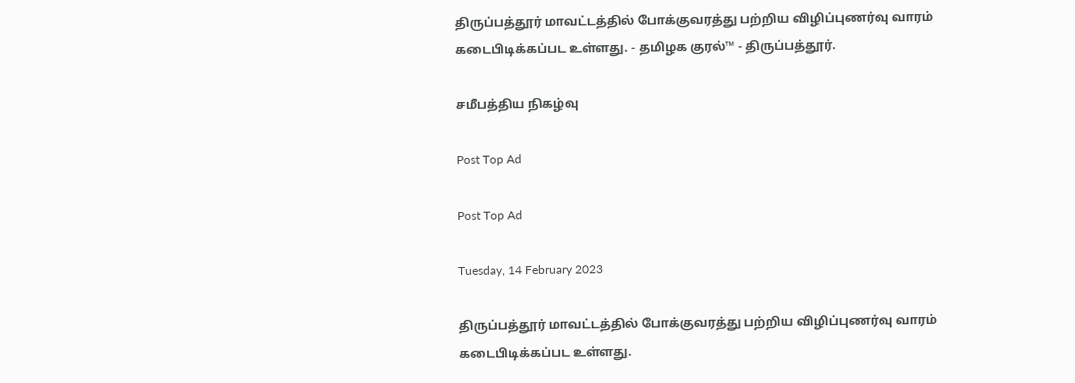திருப்பத்தூர் மாவட்டத்தில் போக்குவரத்து பற்றிய விழிப்புணர்வு வாரம் கடைபிடிக்கப்பட உள்ளது. - தமிழக குரல்™ - திருப்பத்தூர்.

சமீபத்திய நிகழ்வு

Post Top Ad

Post Top Ad

Tuesday, 14 February 2023

திருப்பத்தூர் மாவட்டத்தில் போக்குவரத்து பற்றிய விழிப்புணர்வு வாரம் கடைபிடிக்கப்பட உள்ளது.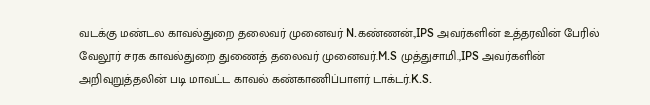வடக்கு மண்டல காவல்துறை தலைவர் முனைவர் N.கண்ணன்.,IPS அவர்களின் உத்தரவின் பேரில் வேலூர் சரக காவல்துறை துணைத் தலைவர் முனைவர்.M.S முத்துசாமி.,IPS அவர்களின் அறிவுறுத்தலின் படி மாவட்ட காவல் கண்காணிப்பாளர் டாக்டர்.K.S.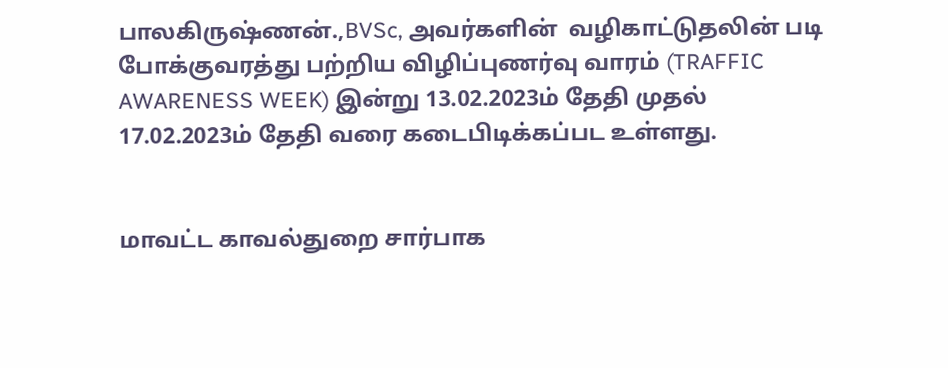பாலகிருஷ்ணன்.,BVSc, அவர்களின்  வழிகாட்டுதலின் படி போக்குவரத்து பற்றிய விழிப்புணர்வு வாரம் (TRAFFIC AWARENESS WEEK) இன்று 13.02.2023ம் தேதி முதல் 17.02.2023ம் தேதி வரை கடைபிடிக்கப்பட உள்ளது.


மாவட்ட காவல்துறை சார்பாக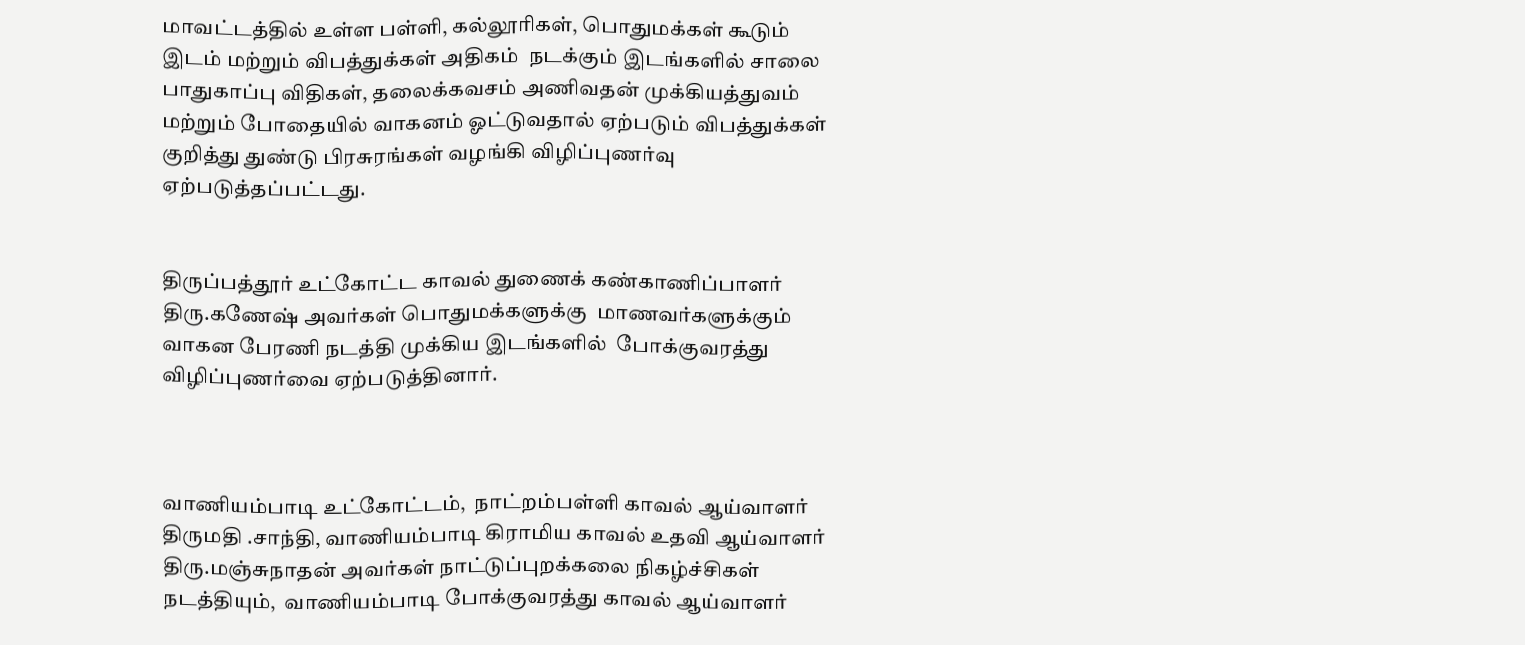மாவட்டத்தில் உள்ள பள்ளி, கல்லூரிகள், பொதுமக்கள் கூடும் இடம் மற்றும் விபத்துக்கள் அதிகம்  நடக்கும் இடங்களில் சாலை பாதுகாப்பு விதிகள், தலைக்கவசம் அணிவதன் முக்கியத்துவம் மற்றும் போதையில் வாகனம் ஓட்டுவதால் ஏற்படும் விபத்துக்கள் குறித்து துண்டு பிரசுரங்கள் வழங்கி விழிப்புணர்வு ஏற்படுத்தப்பட்டது.


திருப்பத்தூர் உட்கோட்ட காவல் துணைக் கண்காணிப்பாளர் திரு.கணேஷ் அவர்கள் பொதுமக்களுக்கு  மாணவர்களுக்கும்  வாகன பேரணி நடத்தி முக்கிய இடங்களில்  போக்குவரத்து விழிப்புணர்வை ஏற்படுத்தினார்.



வாணியம்பாடி உட்கோட்டம்,  நாட்றம்பள்ளி காவல் ஆய்வாளர் திருமதி .சாந்தி, வாணியம்பாடி கிராமிய காவல் உதவி ஆய்வாளர் திரு.மஞ்சுநாதன் அவர்கள் நாட்டுப்புறக்கலை நிகழ்ச்சிகள் நடத்தியும்,  வாணியம்பாடி போக்குவரத்து காவல் ஆய்வாளர்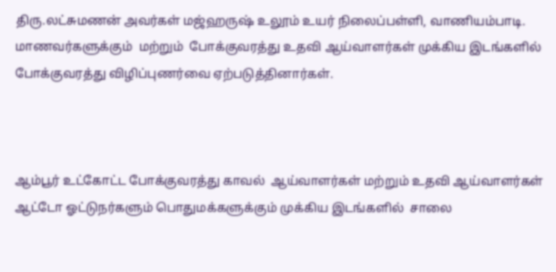திரு.லட்சுமணன் அவர்கள் மஜ்ஹருஷ் உலூம் உயர் நிலைப்பள்ளி, வாணியம்பாடி.  மாணவர்களுக்கும்  மற்றும்  போக்குவரத்து உதவி ஆய்வாளர்கள் முக்கிய இடங்களில்  போக்குவரத்து விழிப்புணர்வை ஏற்படுத்தினார்கள்.



ஆம்பூர் உட்கோட்ட போக்குவரத்து காவல்  ஆய்வாளர்கள் மற்றும் உதவி ஆய்வாளர்கள் ஆட்டோ ஓட்டுநர்களும் பொதுமக்களுக்கும் முக்கிய இடங்களில்  சாலை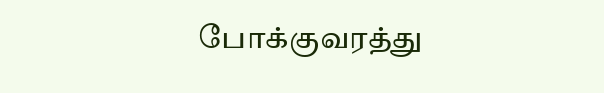போக்குவரத்து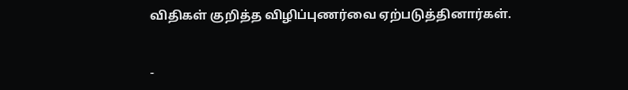விதிகள் குறித்த விழிப்புணர்வை ஏற்படுத்தினார்கள்.


-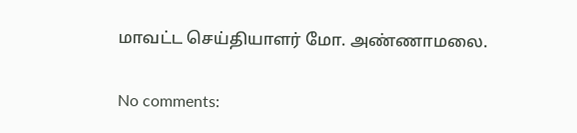மாவட்ட செய்தியாளர் மோ. அண்ணாமலை.

No comments: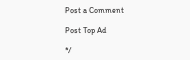Post a Comment

Post Top Ad

*/